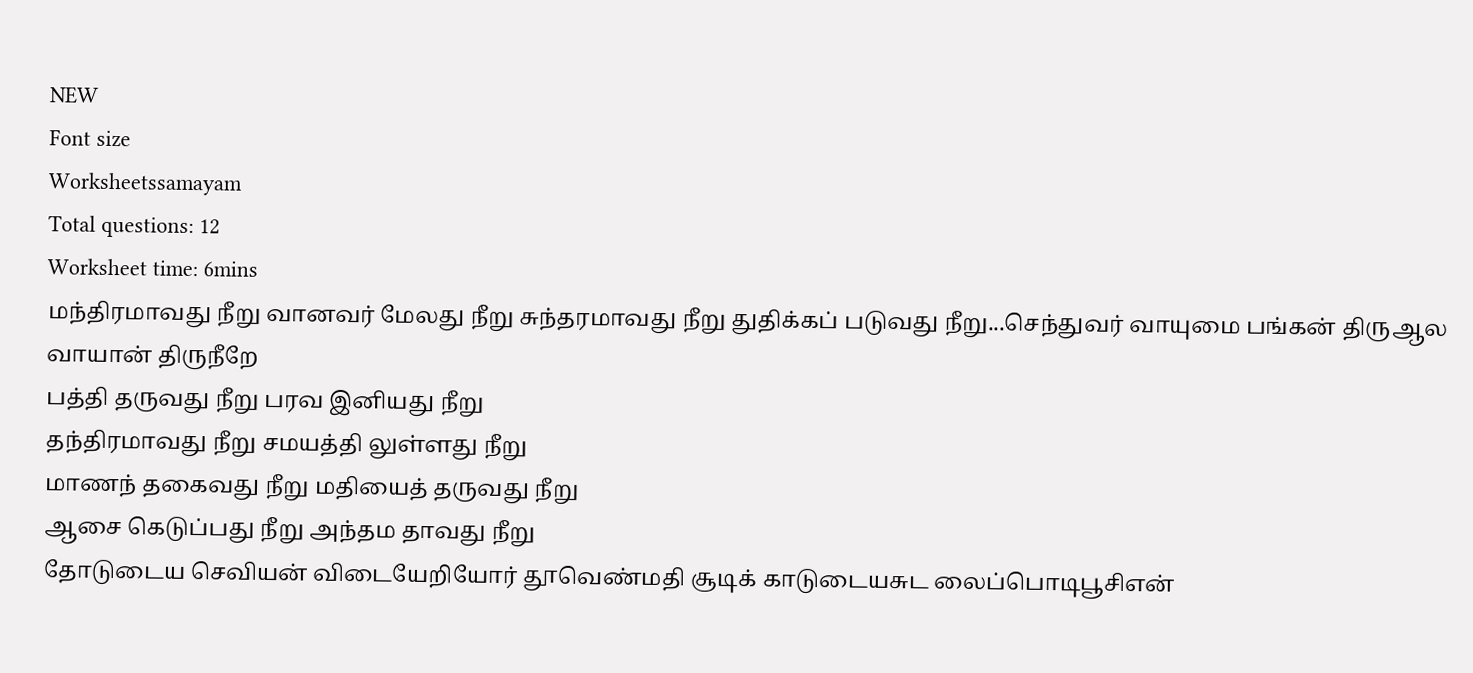NEW
Font size
Worksheetssamayam
Total questions: 12
Worksheet time: 6mins
மந்திரமாவது நீறு வானவர் மேலது நீறு சுந்தரமாவது நீறு துதிக்கப் படுவது நீறு...செந்துவர் வாயுமை பங்கன் திருஆல வாயான் திருநீறே
பத்தி தருவது நீறு பரவ இனியது நீறு
தந்திரமாவது நீறு சமயத்தி லுள்ளது நீறு
மாணந் தகைவது நீறு மதியைத் தருவது நீறு
ஆசை கெடுப்பது நீறு அந்தம தாவது நீறு
தோடுடைய செவியன் விடையேறியோர் தூவெண்மதி சூடிக் காடுடையசுட லைப்பொடிபூசிஎன்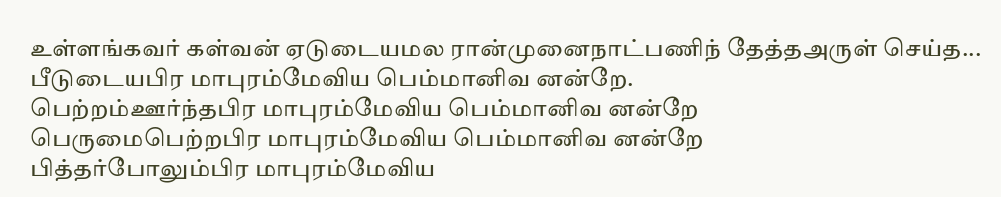உள்ளங்கவர் கள்வன் ஏடுடையமல ரான்முனைநாட்பணிந் தேத்தஅருள் செய்த...
பீடுடையபிர மாபுரம்மேவிய பெம்மானிவ னன்றே.
பெற்றம்ஊர்ந்தபிர மாபுரம்மேவிய பெம்மானிவ னன்றே
பெருமைபெற்றபிர மாபுரம்மேவிய பெம்மானிவ னன்றே
பித்தர்போலும்பிர மாபுரம்மேவிய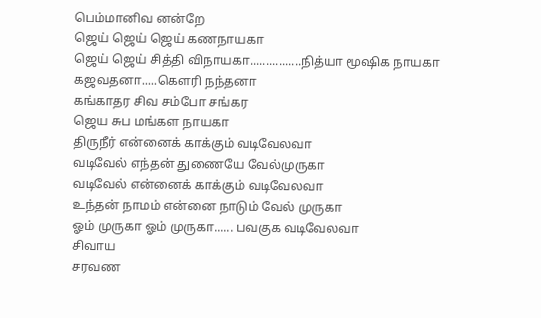பெம்மானிவ னன்றே
ஜெய் ஜெய் ஜெய் கணநாயகா
ஜெய் ஜெய் சித்தி விநாயகா................நித்யா மூஷிக நாயகா
கஜவதனா.....கௌரி நந்தனா
கங்காதர சிவ சம்போ சங்கர
ஜெய சுப மங்கள நாயகா
திருநீர் என்னைக் காக்கும் வடிவேலவா
வடிவேல் எந்தன் துணையே வேல்முருகா
வடிவேல் என்னைக் காக்கும் வடிவேலவா
உந்தன் நாமம் என்னை நாடும் வேல் முருகா
ஓம் முருகா ஓம் முருகா...... பவகுக வடிவேலவா
சிவாய
சரவண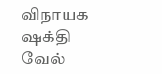விநாயக
ஷக்தி
வேல்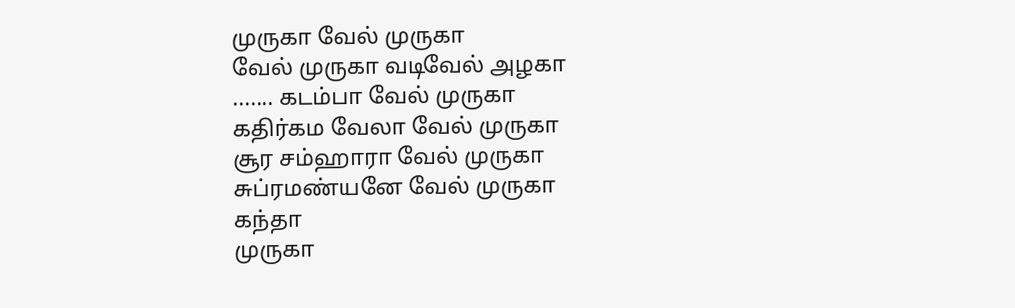முருகா வேல் முருகா
வேல் முருகா வடிவேல் அழகா
....... கடம்பா வேல் முருகா
கதிர்கம வேலா வேல் முருகா
சூர சம்ஹாரா வேல் முருகா
சுப்ரமண்யனே வேல் முருகா
கந்தா
முருகா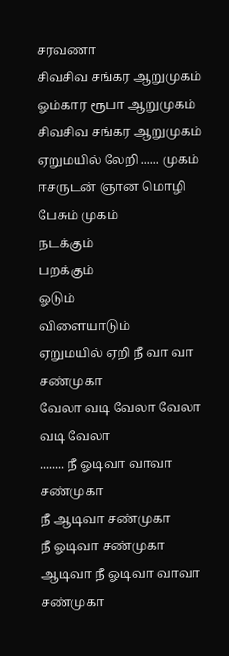சரவணா
சிவசிவ சங்கர ஆறுமுகம்
ஓம்கார ரூபா ஆறுமுகம்
சிவசிவ சங்கர ஆறுமுகம்
ஏறுமயில் லேறி ...... முகம்
ஈசருடன் ஞான மொழி பேசும் முகம்
நடக்கும்
பறக்கும்
ஓடும்
விளையாடும்
ஏறுமயில் ஏறி நீ வா வா சண்முகா
வேலா வடி வேலா வேலா வடி வேலா
........ நீ ஓடிவா வாவா சண்முகா
நீ ஆடிவா சண்முகா
நீ ஓடிவா சண்முகா
ஆடிவா நீ ஓடிவா வாவா சண்முகா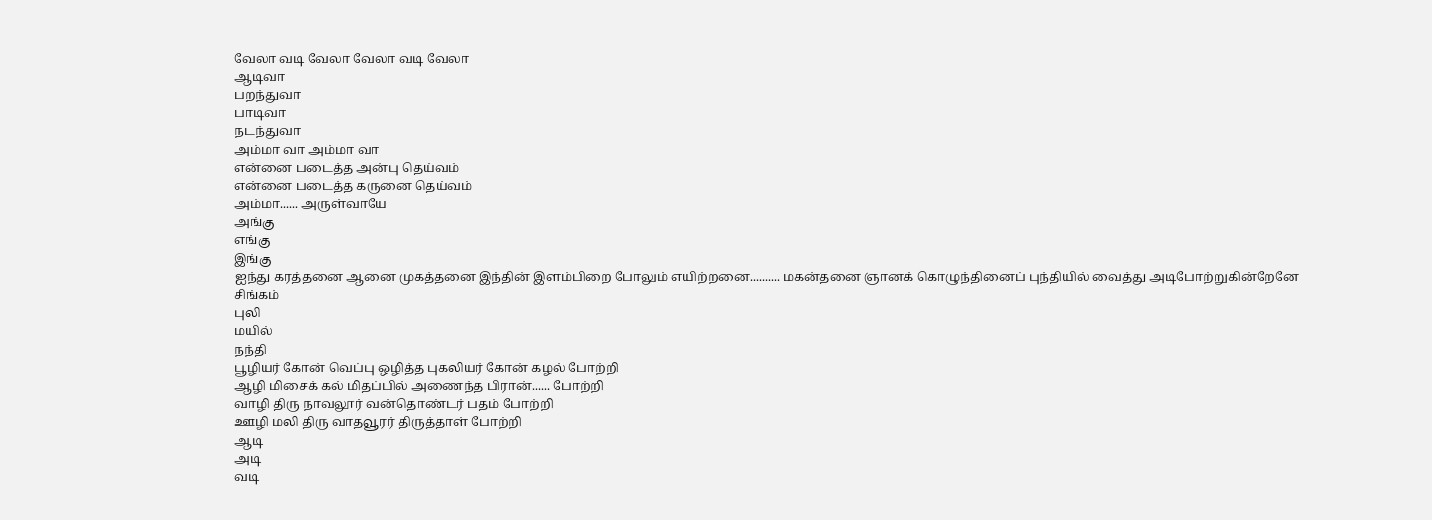வேலா வடி வேலா வேலா வடி வேலா
ஆடிவா
பறந்துவா
பாடிவா
நடந்துவா
அம்மா வா அம்மா வா
என்னை படைத்த அன்பு தெய்வம்
என்னை படைத்த கருனை தெய்வம்
அம்மா...... அருள்வாயே
அங்கு
எங்கு
இங்கு
ஐந்து கரத்தனை ஆனை முகத்தனை இந்தின் இளம்பிறை போலும் எயிற்றனை.......... மகன்தனை ஞானக் கொழுந்தினைப் புந்தியில் வைத்து அடிபோற்றுகின்றேனே
சிங்கம்
புலி
மயில்
நந்தி
பூழியர் கோன் வெப்பு ஒழித்த புகலியர் கோன் கழல் போற்றி
ஆழி மிசைக் கல் மிதப்பில் அணைந்த பிரான்...... போற்றி
வாழி திரு நாவலூர் வன்தொண்டர் பதம் போற்றி
ஊழி மலி திரு வாதவூரர் திருத்தாள் போற்றி
ஆடி
அடி
வடி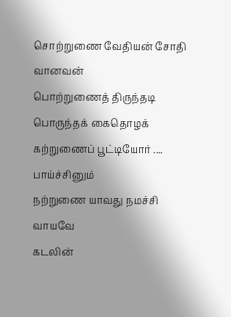சொற்றுணை வேதியன் சோதி வானவன்
பொற்றுணைத் திருந்தடி பொருந்தக் கைதொழக்
கற்றுணைப் பூட்டியோர் .... பாய்ச்சினும்
நற்றுணை யாவது நமச்சி வாயவே
கடலின்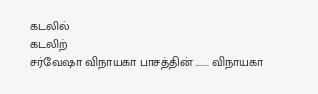கடலில்
கடலிற்
சர்வேஷா விநாயகா பாசத்தின் ....... விநாயகா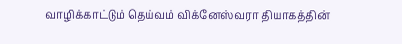வாழிக்காட்டும் தெய்வம் விக்னேஸ்வரா தியாகத்தின்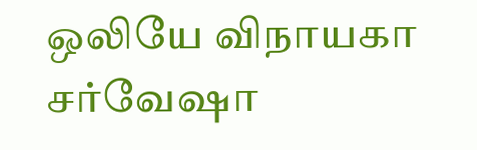ஒலியே விநாயகா சர்வேஷா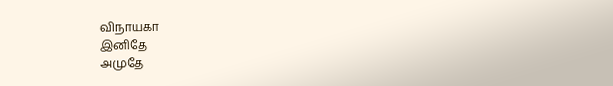விநாயகா
இனிதே
அமுதே